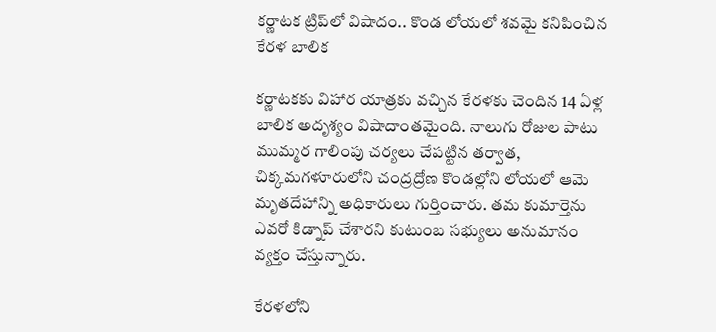కర్ణాటక ట్రిప్‌లో విషాదం.. కొండ లోయలో శవమై కనిపించిన కేరళ బాలిక

కర్ణాటకకు విహార యాత్రకు వచ్చిన కేరళకు చెందిన 14 ఏళ్ల బాలిక అదృశ్యం విషాదాంతమైంది. నాలుగు రోజుల పాటు ముమ్మర గాలింపు చర్యలు చేపట్టిన తర్వాత, చిక్కమగళూరులోని చంద్రద్రోణ కొండల్లోని లోయలో ఆమె మృతదేహాన్ని అధికారులు గుర్తించారు. తమ కుమార్తెను ఎవరో కిడ్నాప్ చేశారని కుటుంబ సభ్యులు అనుమానం వ్యక్తం చేస్తున్నారు.

కేరళలోని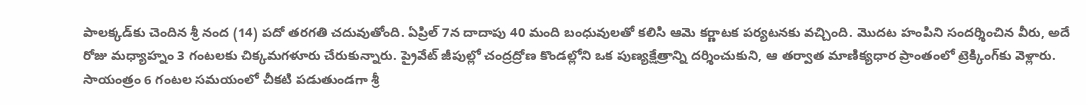పాలక్కడ్‌కు చెందిన శ్రీ నంద (14) పదో తరగతి చదువుతోంది. ఏప్రిల్ 7న దాదాపు 40 మంది బంధువులతో కలిసి ఆమె కర్ణాటక పర్యటనకు వచ్చింది. మొదట హంపిని సందర్శించిన వీరు, అదే రోజు మధ్యాహ్నం 3 గంటలకు చిక్కమగళూరు చేరుకున్నారు. ప్రైవేట్ జీపుల్లో చంద్రద్రోణ కొండల్లోని ఒక పుణ్యక్షేత్రాన్ని దర్శించుకుని, ఆ తర్వాత మాణిక్యధార ప్రాంతంలో ట్రెక్కింగ్‌కు వెళ్లారు. సాయంత్రం 6 గంటల సమయంలో చీకటి పడుతుండగా శ్రీ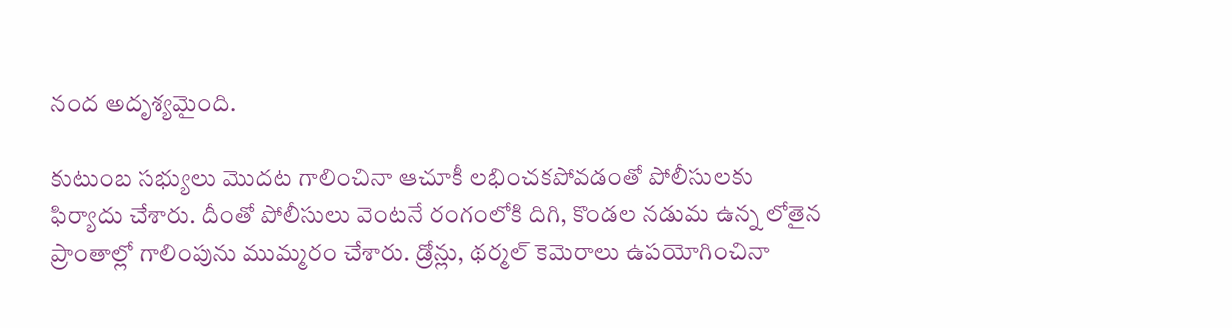నంద అదృశ్యమైంది.

కుటుంబ సభ్యులు మొదట గాలించినా ఆచూకీ లభించకపోవడంతో పోలీసులకు ఫిర్యాదు చేశారు. దీంతో పోలీసులు వెంటనే రంగంలోకి దిగి, కొండల నడుమ ఉన్న లోతైన ప్రాంతాల్లో గాలింపును ముమ్మరం చేశారు. డ్రోన్లు, థర్మల్ కెమెరాలు ఉపయోగించినా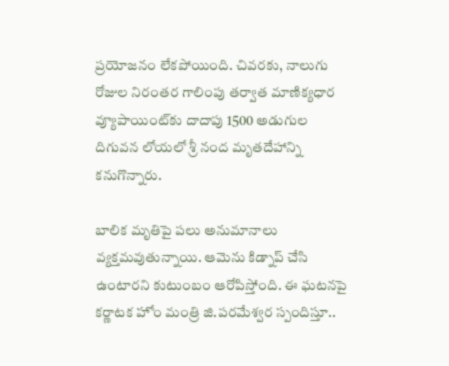ప్రయోజనం లేకపోయింది. చివరకు, నాలుగు రోజుల నిరంతర గాలింపు తర్వాత మాణిక్యధార వ్యూపాయింట్‌కు దాదాపు 1500 అడుగుల దిగువన లోయలో శ్రీ నంద మృతదేహాన్ని కనుగొన్నారు.

బాలిక మృతిపై పలు అనుమానాలు వ్యక్తమవుతున్నాయి. ఆమెను కిడ్నాప్ చేసి ఉంటారని కుటుంబం ఆరోపిస్తోంది. ఈ ఘటనపై కర్ణాటక హోం మంత్రి జి.పరమేశ్వర స్పందిస్తూ..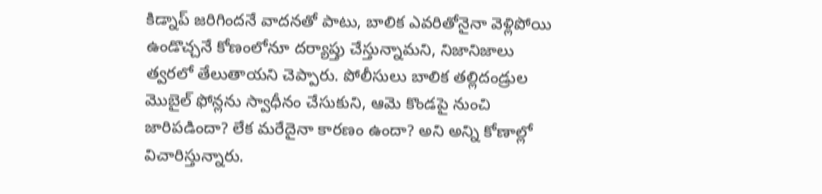కిడ్నాప్ జరిగిందనే వాదనతో పాటు, బాలిక ఎవరితోనైనా వెళ్లిపోయి ఉండొచ్చనే కోణంలోనూ దర్యాప్తు చేస్తున్నామని, నిజానిజాలు త్వరలో తేలుతాయని చెప్పారు. పోలీసులు బాలిక తల్లిదండ్రుల మొబైల్ ఫోన్లను స్వాధీనం చేసుకుని, ఆమె కొండపై నుంచి జారిపడిందా? లేక మరేదైనా కారణం ఉందా? అని అన్ని కోణాల్లో విచారిస్తున్నారు.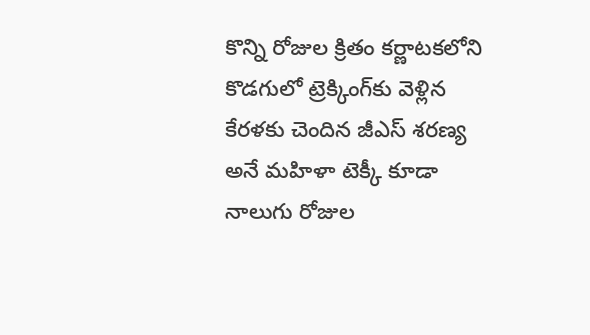కొన్ని రోజుల క్రితం కర్ణాటకలోని కొడగులో ట్రెక్కింగ్‌కు వెళ్లిన కేరళకు చెందిన జీఎస్ శరణ్య అనే మహిళా టెక్కీ కూడా నాలుగు రోజుల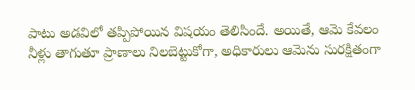పాటు అడవిలో తప్పిపోయిన విషయం తెలిసిందే. అయితే, ఆమె కేవలం నీళ్లు తాగుతూ ప్రాణాలు నిలబెట్టుకోగా, అధికారులు ఆమెను సురక్షితంగా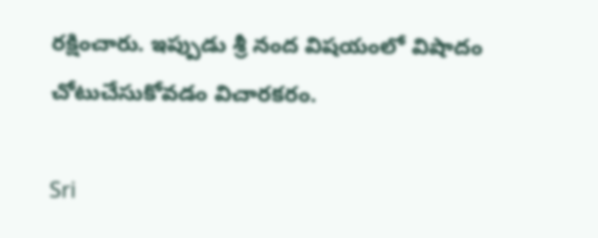రక్షించారు. ఇప్పుడు శ్రీ నంద విషయంలో విషాదం చోటుచేసుకోవడం విచారకరం.

Sri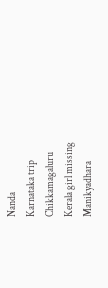Nanda
Karnataka trip
Chikkamagaluru
Kerala girl missing
Manikyadhara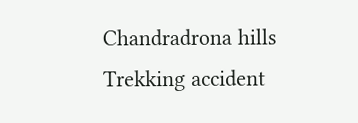Chandradrona hills
Trekking accident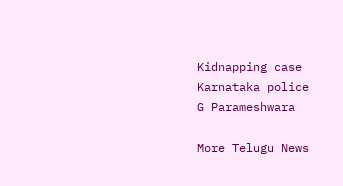Kidnapping case
Karnataka police
G Parameshwara

More Telugu News